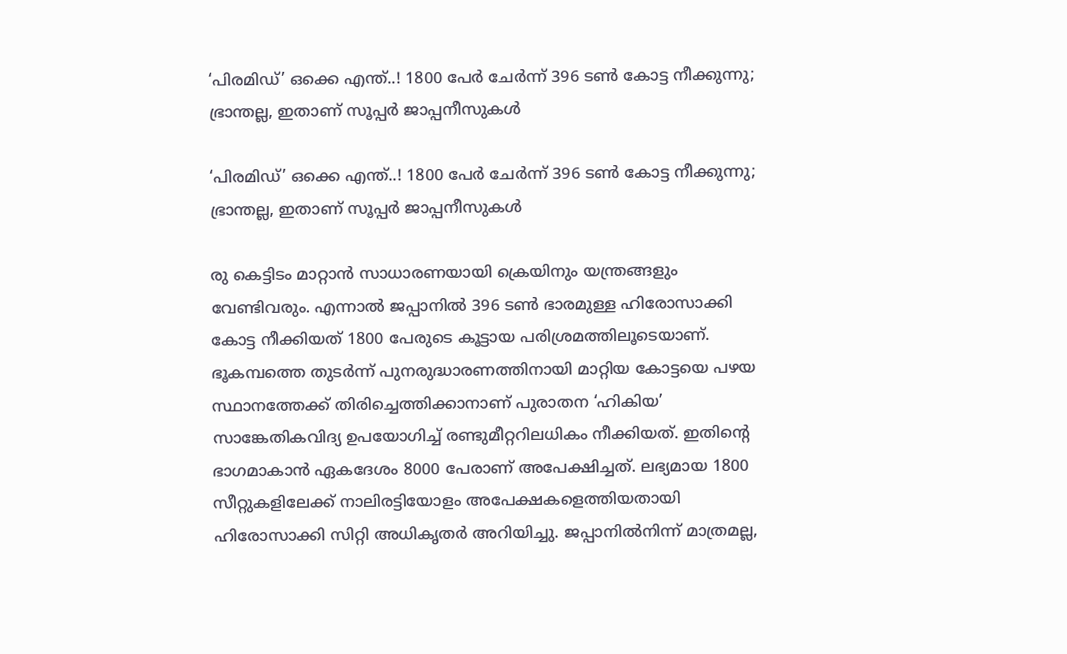‘പിരമിഡ്’ ഒക്കെ എന്ത്..! 1800 പേർ ചേർന്ന് 396 ടൺ കോട്ട നീക്കുന്നു; ഭ്രാന്തല്ല, ഇതാണ് സൂപ്പർ ജാപ്പനീസുകൾ

‘പിരമിഡ്’ ഒക്കെ എന്ത്..! 1800 പേർ ചേർന്ന് 396 ടൺ കോട്ട നീക്കുന്നു; ഭ്രാന്തല്ല, ഇതാണ് സൂപ്പർ ജാപ്പനീസുകൾ

രു കെട്ടിടം മാറ്റാൻ സാധാരണയായി ക്രെയിനും യന്ത്രങ്ങളും വേണ്ടിവരും. എന്നാൽ ജപ്പാനിൽ 396 ടൺ ഭാരമുള്ള ഹിരോസാക്കി കോട്ട നീക്കിയത് 1800 പേരുടെ കൂട്ടായ പരിശ്രമത്തിലൂടെയാണ്. ഭൂകമ്പത്തെ തുടർന്ന് പുനരുദ്ധാരണത്തിനായി മാറ്റിയ കോട്ടയെ പഴയ സ്ഥാനത്തേക്ക് തിരിച്ചെത്തിക്കാനാണ് പുരാതന ‘ഹികിയ’ സാങ്കേതികവിദ്യ ഉപയോഗിച്ച് രണ്ടുമീറ്ററിലധികം നീക്കിയത്. ഇതിന്റെ ഭാഗമാകാൻ ഏകദേശം 8000 പേരാണ് അപേക്ഷിച്ചത്. ലഭ്യമായ 1800 സീറ്റുകളിലേക്ക് നാലിരട്ടിയോളം അപേക്ഷകളെത്തിയതായി ഹിരോസാക്കി സിറ്റി അധികൃതർ അറിയിച്ചു. ജപ്പാനിൽനിന്ന് മാത്രമല്ല,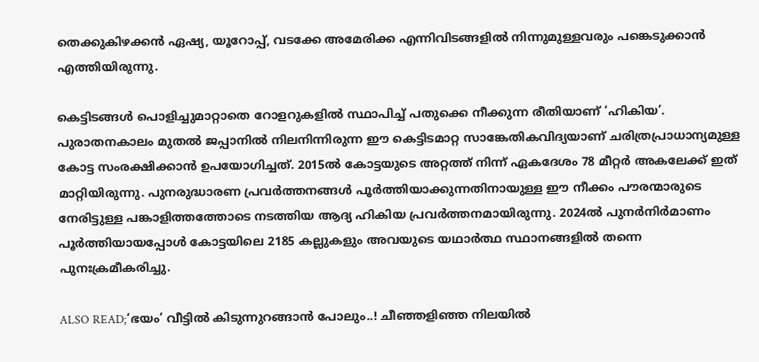തെക്കുകിഴക്കൻ ഏഷ്യ, യൂറോപ്പ്, വടക്കേ അമേരിക്ക എന്നിവിടങ്ങളിൽ നിന്നുമുള്ളവരും പങ്കെടുക്കാൻ എത്തിയിരുന്നു.

കെട്ടിടങ്ങൾ പൊളിച്ചുമാറ്റാതെ റോളറുകളിൽ സ്ഥാപിച്ച് പതുക്കെ നീക്കുന്ന രീതിയാണ് ‘ഹികിയ’. പുരാതനകാലം മുതൽ ജപ്പാനിൽ നിലനിന്നിരുന്ന ഈ കെട്ടിടമാറ്റ സാങ്കേതികവിദ്യയാണ് ചരിത്രപ്രാധാന്യമുള്ള കോട്ട സംരക്ഷിക്കാൻ ഉപയോഗിച്ചത്. 2015ൽ കോട്ടയുടെ അറ്റത്ത് നിന്ന് ഏകദേശം 78 മീറ്റർ അകലേക്ക് ഇത് മാറ്റിയിരുന്നു. പുനരുദ്ധാരണ പ്രവർത്തനങ്ങൾ പൂർത്തിയാക്കുന്നതിനായുള്ള ഈ നീക്കം പൗരന്മാരുടെ നേരിട്ടുള്ള പങ്കാളിത്തത്തോടെ നടത്തിയ ആദ്യ ഹികിയ പ്രവർത്തനമായിരുന്നു. 2024ൽ പുനർനിർമാണം പൂർത്തിയായപ്പോൾ കോട്ടയിലെ 2185 കല്ലുകളും അവയുടെ യഥാർത്ഥ സ്ഥാനങ്ങളിൽ തന്നെ പുനഃക്രമീകരിച്ചു.

ALSO READ;‘ഭയം’ വീട്ടിൽ കിടുന്നുറങ്ങാൻ പോലും..! ചീഞ്ഞളിഞ്ഞ നിലയിൽ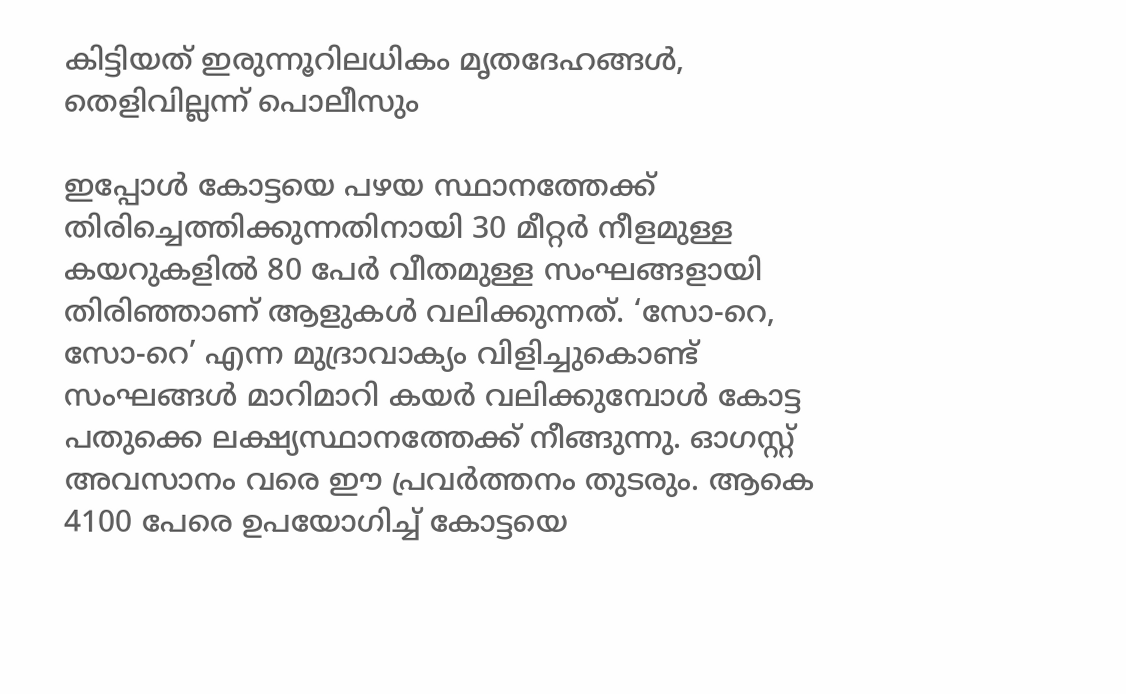കിട്ടിയത് ഇരുന്നൂറിലധികം മൃതദേഹങ്ങൾ, തെളിവില്ലന്ന് പൊലീസും

ഇപ്പോൾ കോട്ടയെ പഴയ സ്ഥാനത്തേക്ക് തിരിച്ചെത്തിക്കുന്നതിനായി 30 മീറ്റർ നീളമുള്ള കയറുകളിൽ 80 പേർ വീതമുള്ള സംഘങ്ങളായി തിരിഞ്ഞാണ് ആളുകൾ വലിക്കുന്നത്. ‘സോ-റെ, സോ-റെ’ എന്ന മുദ്രാവാക്യം വിളിച്ചുകൊണ്ട് സംഘങ്ങൾ മാറിമാറി കയർ വലിക്കുമ്പോൾ കോട്ട പതുക്കെ ലക്ഷ്യസ്ഥാനത്തേക്ക് നീങ്ങുന്നു. ഓഗസ്റ്റ് അവസാനം വരെ ഈ പ്രവർത്തനം തുടരും. ആകെ 4100 പേരെ ഉപയോഗിച്ച് കോട്ടയെ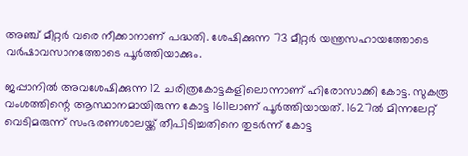അഞ്ച് മീറ്റർ വരെ നീക്കാനാണ് പദ്ധതി. ശേഷിക്കുന്ന 73 മീറ്റർ യന്ത്രസഹായത്തോടെ വർഷാവസാനത്തോടെ പൂർത്തിയാക്കും.

ജപ്പാനിൽ അവശേഷിക്കുന്ന 12 ചരിത്രകോട്ടകളിലൊന്നാണ് ഹിരോസാക്കി കോട്ട. സുകരൂ വംശത്തിന്റെ ആസ്ഥാനമായിരുന്ന കോട്ട 1611ലാണ് പൂർത്തിയായത്. 1627ൽ മിന്നലേറ്റ് വെടിമരുന്ന് സംഭരണശാലയ്ക്ക് തീപിടിച്ചതിനെ തുടർന്ന് കോട്ട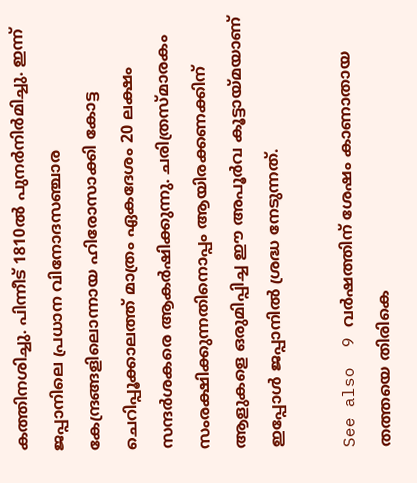കത്തിനശിച്ചു. പിന്നീട് 1810ൽ പുനർനിർമിച്ചു. ഇന്ന് ജപ്പാനിലെ പ്രധാന വിനോദസഞ്ചാര കേന്ദ്രങ്ങളിലൊന്നായ ഹിരോസാക്കി കോട്ട ചെറിപ്പൂക്കാലത്ത് മാത്രം ഏകദേശം 20 ലക്ഷം സന്ദർശകരെ ആകർഷിക്കുന്നു. ചരിത്രസ്മാരകം സംരക്ഷിക്കുന്നതിനൊപ്പം ആയിരക്കണക്കിന് ആളുകളെ ഒരുമിപ്പിച്ച ഈ അപൂർവ കൂട്ടായ്മയാണ് ഇപ്പോൾ ജപ്പാനിൽ ശ്രദ്ധ നേടുന്നത്.

See also  9 വർഷത്തിന് ശേഷം കാണാതായ തത്തയെ തിരികെ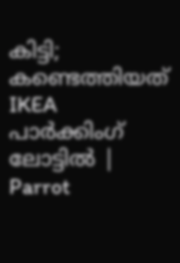കിട്ടി; കണ്ടെത്തിയത് IKEA പാർക്കിംഗ് ലോട്ടിൽ | Parrot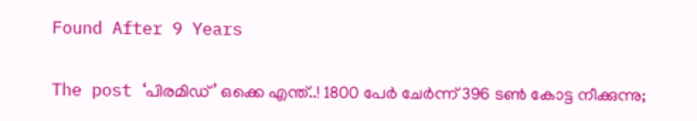Found After 9 Years

The post ‘പിരമിഡ്’ ഒക്കെ എന്ത്..! 1800 പേർ ചേർന്ന് 396 ടൺ കോട്ട നീക്കുന്നു;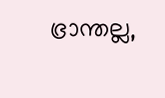ഭ്രാന്തല്ല,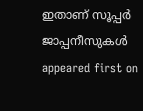ഇതാണ് സൂപ്പർ ജാപ്പനീസുകൾ appeared first on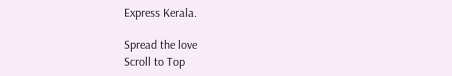Express Kerala.

Spread the love
Scroll to Top